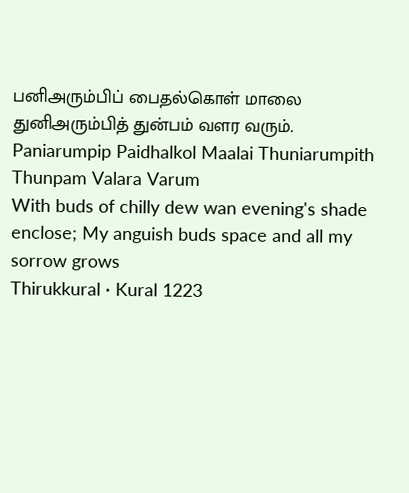பனிஅரும்பிப் பைதல்கொள் மாலை துனிஅரும்பித் துன்பம் வளர வரும்.
Paniarumpip Paidhalkol Maalai Thuniarumpith Thunpam Valara Varum
With buds of chilly dew wan evening's shade enclose; My anguish buds space and all my sorrow grows
Thirukkural · Kural 1223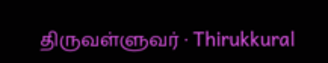திருவள்ளுவர் · Thirukkural